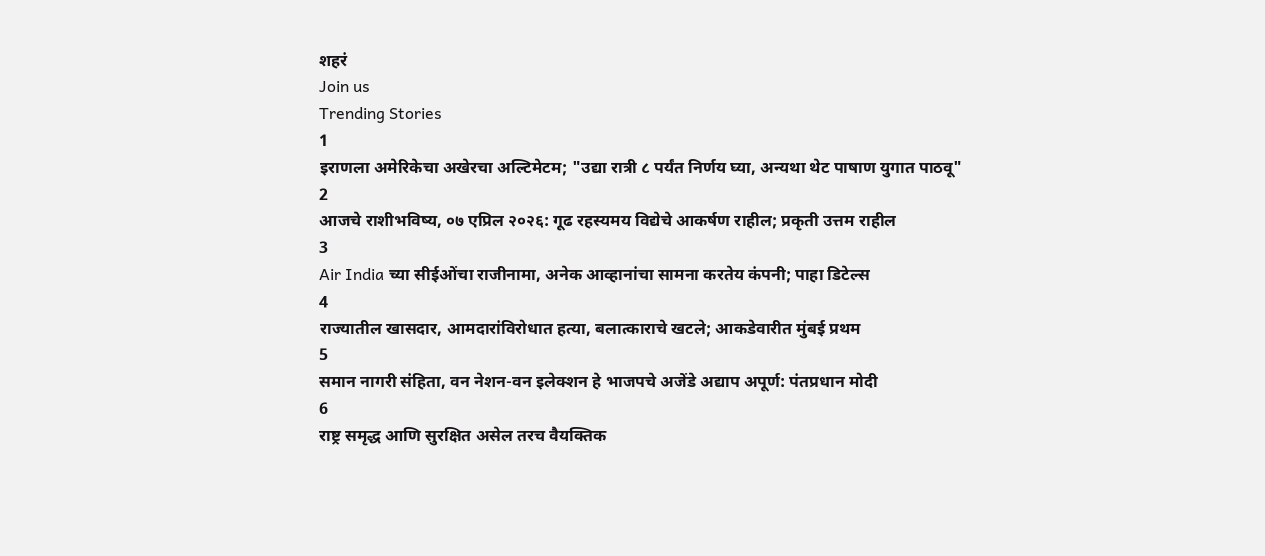शहरं
Join us
Trending Stories
1
इराणला अमेरिकेचा अखेरचा अल्टिमेटम; "उद्या रात्री ८ पर्यंत निर्णय घ्या, अन्यथा थेट पाषाण युगात पाठवू"
2
आजचे राशीभविष्य, ०७ एप्रिल २०२६: गूढ रहस्यमय विद्येचे आकर्षण राहील; प्रकृती उत्तम राहील
3
Air India च्या सीईओंचा राजीनामा, अनेक आव्हानांचा सामना करतेय कंपनी; पाहा डिटेल्स
4
राज्यातील खासदार, आमदारांविरोधात हत्या, बलात्काराचे खटले; आकडेवारीत मुंबई प्रथम
5
समान नागरी संहिता, वन नेशन-वन इलेक्शन हे भाजपचे अजेंडे अद्याप अपूर्ण: पंतप्रधान मोदी
6
राष्ट्र समृद्ध आणि सुरक्षित असेल तरच वैयक्तिक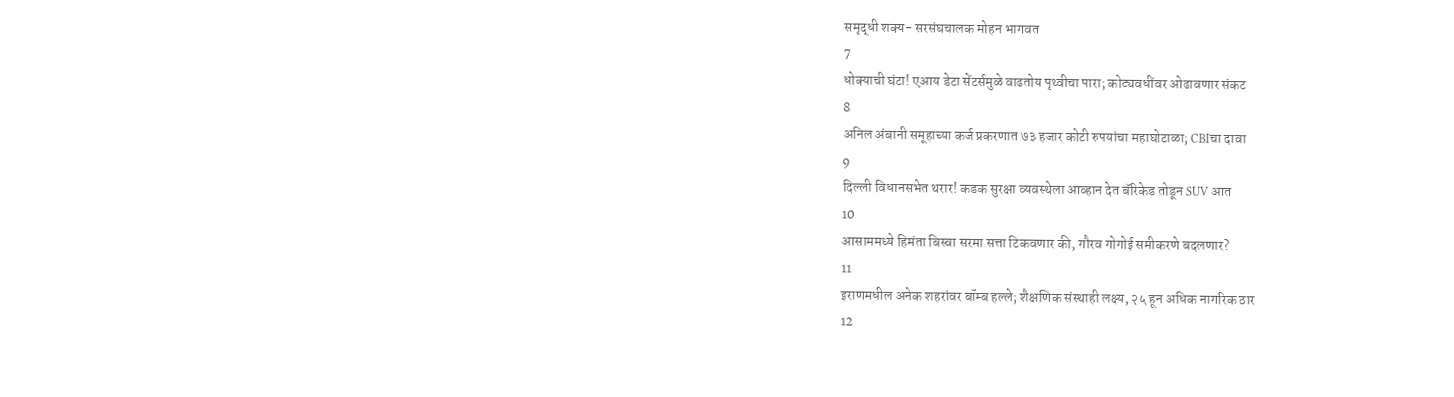समृद्धी शक्य- सरसंघचालक मोहन भागवत
7
धोक्याची घंटा! एआय डेटा सेंटर्समुळे वाढतोय पृथ्वीचा पारा; कोट्यवधींवर ओढावणार संकट
8
अनिल अंबानी समूहाच्या कर्ज प्रकरणात ७३ हजार कोटी रुपयांचा महाघोटाळा; CBIचा दावा
9
दिल्ली विधानसभेत थरार! कडक सुरक्षा व्यवस्थेला आव्हान देत बॅरिकेड तोडून SUV आत
10
आसाममध्ये हिमंता बिस्वा सरमा सत्ता टिकवणार की, गौरव गोगोई समीकरणे बदलणार?
11
इराणमधील अनेक शहरांवर बॉम्ब हल्ले; शैक्षणिक संस्थाही लक्ष्य, २५ हून अधिक नागरिक ठार
12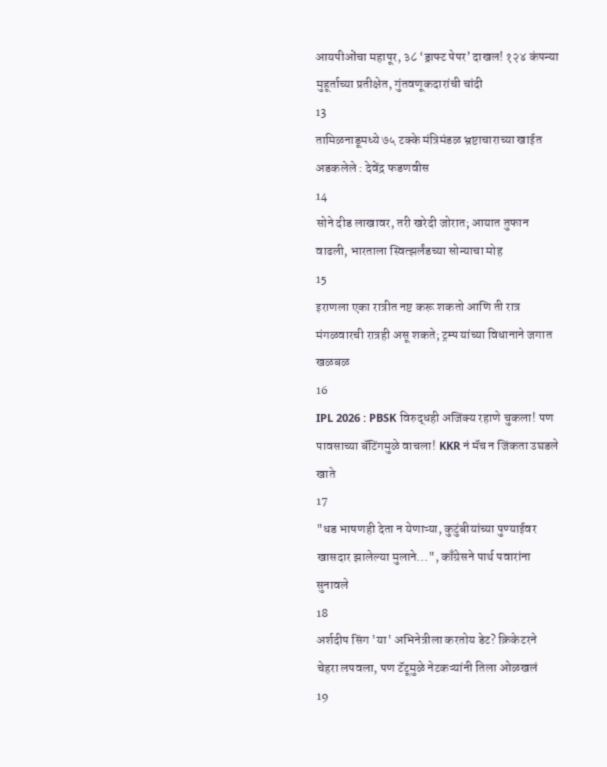आयपीओंचा महापूर, ३८ ‘ड्राफ्ट पेपर’ दाखल! १२४ कंपन्या मुहूर्ताच्या प्रतीक्षेत, गुंतवणूकदारांची चांदी
13
तामिळनाडूमध्ये ७५ टक्के मंत्रिमंडळ भ्रष्टाचाराच्या खाईत अडकलेले : देवेंद्र फडणवीस
14
सोने दीड लाखावर, तरी खरेदी जोरात; आयात तुफान वाढली, भारताला स्वित्झर्लंडच्या सोन्याचा मोह
15
इराणला एका रात्रीत नष्ट करू शकतो आणि ती रात्र मंगळवारची रात्रही असू शकते; ट्रम्प यांच्या विधानाने जगात खळबळ
16
IPL 2026 : PBSK विरुद्धही अजिंक्य रहाणे चुकला! पण पावसाच्या बॅटिंगमुळे वाचला! KKR नं मॅच न जिंकता उघडले खाते
17
"धड भाषणही देता न येणाऱ्या, कुटुंबीयांच्या पुण्याईवर खासदार झालेल्या मुलाने...", काँग्रेसने पार्थ पवारांना सुनावले
18
अर्शदीप सिंग 'या' अभिनेत्रीला करतोय डेट? क्रिकेटरने चेहरा लपवला, पण टॅटूमुळे नेटकऱ्यांनी तिला ओळखलं
19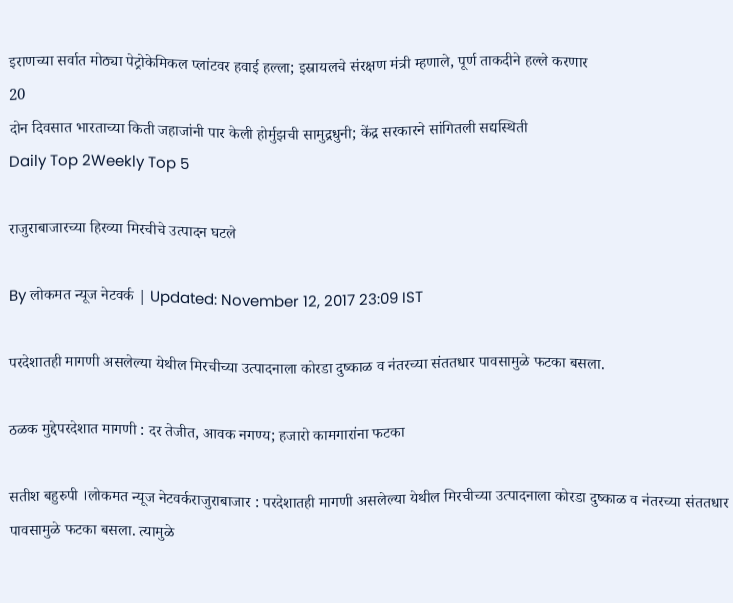इराणच्या सर्वात मोठ्या पेट्रोकेमिकल प्लांटवर हवाई हल्ला; इस्रायलचे संरक्षण मंत्री म्हणाले, पूर्ण ताकदीने हल्ले करणार
20
दोन दिवसात भारताच्या किती जहाजांनी पार केली होर्मुझची सामुद्रधुनी; केंद्र सरकारने सांगितली सद्यस्थिती
Daily Top 2Weekly Top 5

राजुराबाजारच्या हिरव्या मिरचीचे उत्पादन घटले

By लोकमत न्यूज नेटवर्क | Updated: November 12, 2017 23:09 IST

परदेशातही मागणी असलेल्या येथील मिरचीच्या उत्पादनाला कोरडा दुष्काळ व नंतरच्या संततधार पावसामुळे फटका बसला.

ठळक मुद्देपरदेशात मागणी : दर तेजीत, आवक नगण्य; हजारो कामगारांना फटका

सतीश बहुरुपी ।लोकमत न्यूज नेटवर्कराजुराबाजार : परदेशातही मागणी असलेल्या येथील मिरचीच्या उत्पादनाला कोरडा दुष्काळ व नंतरच्या संततधार पावसामुळे फटका बसला. त्यामुळे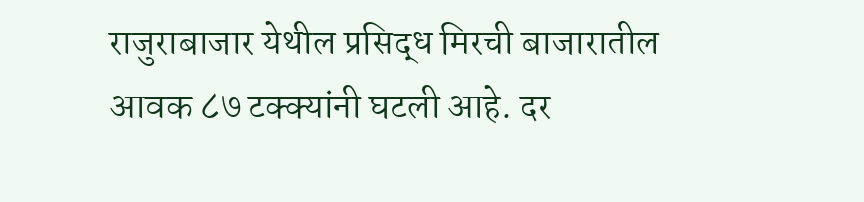राजुराबाजार येथील प्रसिद्ध मिरची बाजारातील आवक ८७ टक्क्यांनी घटली आहे. दर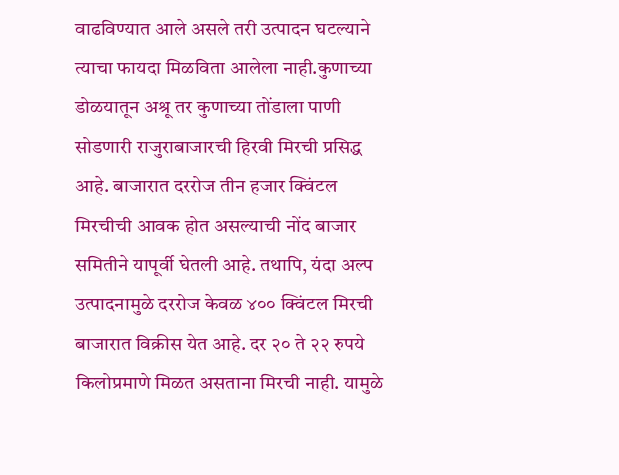वाढविण्यात आले असले तरी उत्पादन घटल्याने त्याचा फायदा मिळविता आलेला नाही.कुणाच्या डोळयातून अश्रू तर कुणाच्या तोंडाला पाणी सोडणारी राजुराबाजारची हिरवी मिरची प्रसिद्ध आहे. बाजारात दररोज तीन हजार क्विंटल मिरचीची आवक होत असल्याची नोंद बाजार समितीने यापूर्वी घेतली आहे. तथापि, यंदा अल्प उत्पादनामुळे दररोज केवळ ४०० क्विंटल मिरची बाजारात विक्रीस येत आहे. दर २० ते २२ रुपये किलोप्रमाणे मिळत असताना मिरची नाही. यामुळे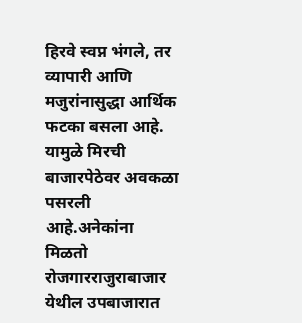हिरवे स्वप्न भंगले, तर व्यापारी आणि मजुरांनासुद्धा आर्थिक फटका बसला आहे. यामुळे मिरची बाजारपेठेवर अवकळा पसरली आहे.अनेकांना मिळतो रोजगारराजुराबाजार येथील उपबाजारात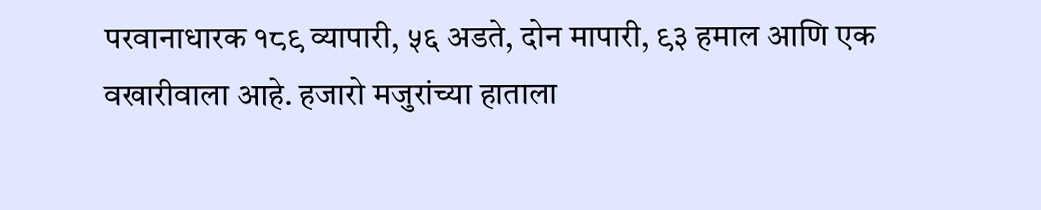परवानाधारक १८९ व्यापारी, ५६ अडते, दोन मापारी, ९३ हमाल आणि एक वखारीवाला आहे. हजारो मजुरांच्या हाताला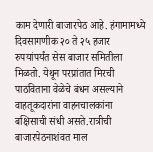काम देणारी बाजारपेठ आहे. हंगामामध्ये दिवसागणीक २० ते २५ हजार रुपयांपर्यंत सेस बाजार समितीला मिळतो. येथून परप्रांतात मिरची पाठविताना वेळेचे बंधन असल्याने वाहतूकदारांना वाहनचालकांना बक्षिसाची संधी असते.रात्रीची बाजारपेठनाशंवत माल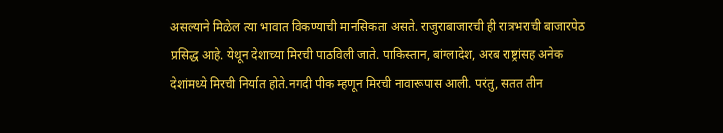असल्याने मिळेल त्या भावात विकण्याची मानसिकता असते. राजुराबाजारची ही रात्रभराची बाजारपेठ प्रसिद्ध आहे. येथून देशाच्या मिरची पाठविली जाते. पाकिस्तान, बांग्लादेश, अरब राष्ट्रांसह अनेक देशांमध्ये मिरची निर्यात होते.नगदी पीक म्हणून मिरची नावारूपास आली. परंतु, सतत तीन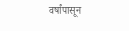वर्षांपासून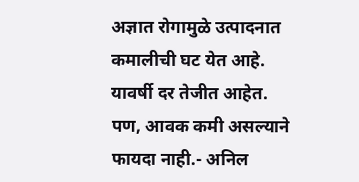अज्ञात रोगामुळे उत्पादनात कमालीची घट येत आहे. यावर्षी दर तेजीत आहेत. पण, आवक कमी असल्याने फायदा नाही.- अनिल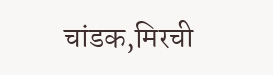चांडक,मिरची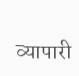व्यापारी